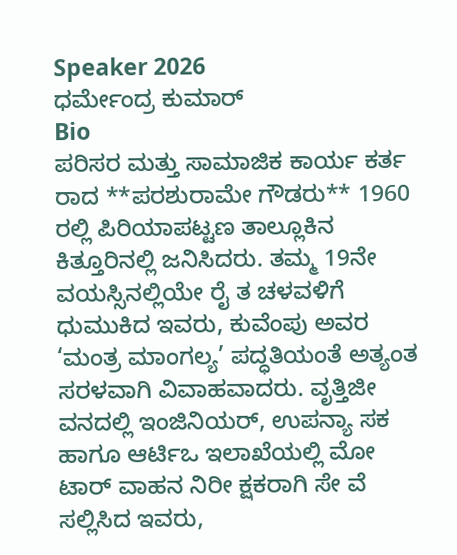Speaker 2026
ಧರ್ಮೇಂದ್ರ ಕುಮಾರ್
Bio
ಪರಿಸರ ಮತ್ತು ಸಾಮಾಜಿಕ ಕಾರ್ಯ ಕರ್ತ ರಾದ **ಪರಶುರಾಮೇ ಗೌಡರು** 1960 ರಲ್ಲಿ ಪಿರಿಯಾಪಟ್ಟಣ ತಾಲ್ಲೂಕಿನ ಕಿತ್ತೂರಿನಲ್ಲಿ ಜನಿಸಿದರು. ತಮ್ಮ 19ನೇ ವಯಸ್ಸಿನಲ್ಲಿಯೇ ರೈ ತ ಚಳವಳಿಗೆ ಧುಮುಕಿದ ಇವರು, ಕುವೆಂಪು ಅವರ ‘ಮಂತ್ರ ಮಾಂಗಲ್ಯ’ ಪದ್ಧತಿಯಂತೆ ಅತ್ಯಂತ ಸರಳವಾಗಿ ವಿವಾಹವಾದರು. ವೃತ್ತಿಜೀ ವನದಲ್ಲಿ ಇಂಜಿನಿಯರ್, ಉಪನ್ಯಾ ಸಕ ಹಾಗೂ ಆರ್ಟಿಒ ಇಲಾಖೆಯಲ್ಲಿ ಮೋ ಟಾರ್ ವಾಹನ ನಿರೀ ಕ್ಷಕರಾಗಿ ಸೇ ವೆ ಸಲ್ಲಿಸಿದ ಇವರು,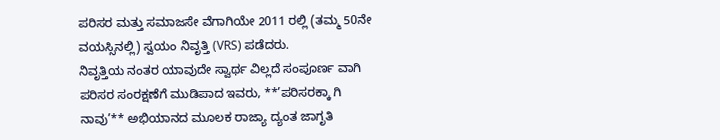ಪರಿಸರ ಮತ್ತು ಸಮಾಜಸೇ ವೆಗಾಗಿಯೇ 2011 ರಲ್ಲಿ (ತಮ್ಮ 50ನೇ ವಯಸ್ಸಿನಲ್ಲಿ) ಸ್ವಯಂ ನಿವೃತ್ತಿ (VRS) ಪಡೆದರು.
ನಿವೃತ್ತಿಯ ನಂತರ ಯಾವುದೇ ಸ್ವಾರ್ಥ ವಿಲ್ಲದೆ ಸಂಪೂರ್ಣ ವಾಗಿ ಪರಿಸರ ಸಂರಕ್ಷಣೆಗೆ ಮುಡಿಪಾದ ಇವರು, **’ಪರಿಸರಕ್ಕಾ ಗಿ ನಾವು’** ಅಭಿಯಾನದ ಮೂಲಕ ರಾಜ್ಯಾ ದ್ಯಂತ ಜಾಗೃತಿ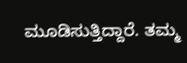ಮೂಡಿಸುತ್ತಿದ್ದಾರೆ. ತಮ್ಮ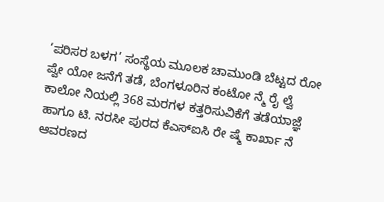‘ಪರಿಸರ ಬಳಗ’ ಸಂಸ್ಥೆಯ ಮೂಲಕ ಚಾಮುಂಡಿ ಬೆಟ್ಟದ ರೋ ಪ್ವೇ ಯೋ ಜನೆಗೆ ತಡೆ, ಬೆಂಗಳೂರಿನ ಕಂಟೋ ನ್ಮೆ ರೈ ಲ್ವೆ ಕಾಲೋ ನಿಯಲ್ಲಿ 368 ಮರಗಳ ಕತ್ತರಿಸುವಿಕೆಗೆ ತಡೆಯಾಜ್ಞೆ ಹಾಗೂ ಟಿ. ನರಸೀ ಪುರದ ಕೆಎಸ್ಐಸಿ ರೇ ಷ್ಮೆ ಕಾರ್ಖಾ ನೆ ಆವರಣದ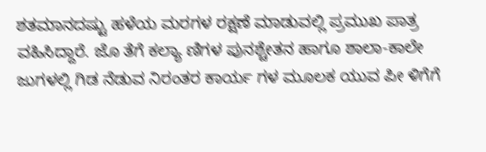ಶತಮಾನದಷ್ಟು ಹಳೆಯ ಮರಗಳ ರಕ್ಷಣೆ ಮಾಡುವಲ್ಲಿ ಪ್ರಮುಖ ಪಾತ್ರ ವಹಿಸಿದ್ದಾರೆ. ಜೊ ತೆಗೆ ಕಲ್ಯಾ ಣಿಗಳ ಪುನಶ್ಚೇತನ ಹಾಗೂ ಶಾಲಾ-ಕಾಲೇ ಜುಗಳಲ್ಲಿ ಗಿಡ ನೆಡುವ ನಿರಂತರ ಕಾರ್ಯ ಗಳ ಮೂಲಕ ಯುವ ಪೀ ಳಿಗೆಗೆ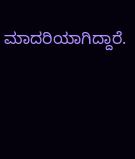ಮಾದರಿಯಾಗಿದ್ದಾರೆ.